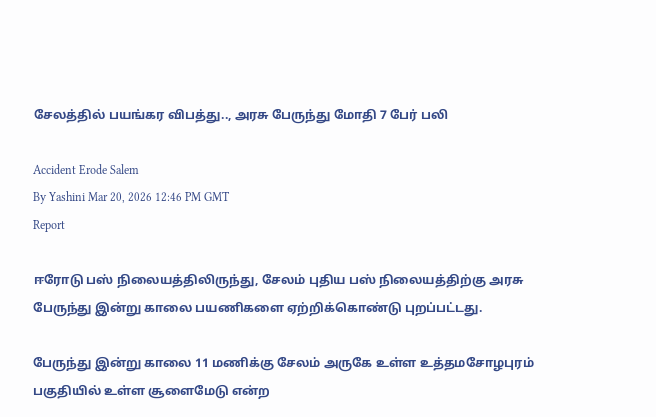சேலத்தில் பயங்கர விபத்து.., அரசு பேருந்து மோதி 7 பேர் பலி

Accident Erode Salem
By Yashini Mar 20, 2026 12:46 PM GMT
Report

ஈரோடு பஸ் நிலையத்திலிருந்து, சேலம் புதிய பஸ் நிலையத்திற்கு அரசு பேருந்து இன்று காலை பயணிகளை ஏற்றிக்கொண்டு புறப்பட்டது.

பேருந்து இன்று காலை 11 மணிக்கு சேலம் அருகே உள்ள உத்தமசோழபுரம் பகுதியில் உள்ள சூளைமேடு என்ற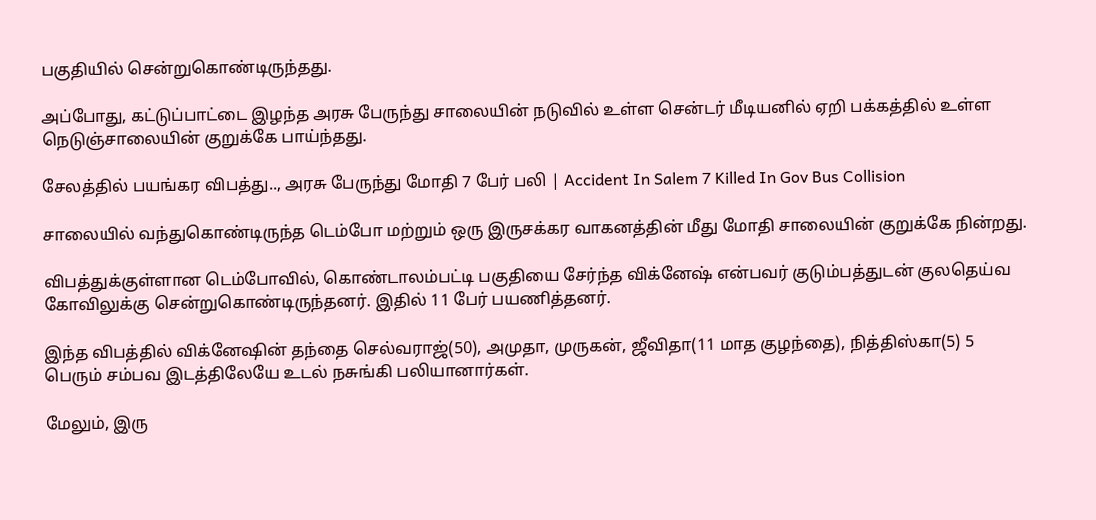பகுதியில் சென்றுகொண்டிருந்தது.

அப்போது, கட்டுப்பாட்டை இழந்த அரசு பேருந்து சாலையின் நடுவில் உள்ள சென்டர் மீடியனில் ஏறி பக்கத்தில் உள்ள நெடுஞ்சாலையின் குறுக்கே பாய்ந்தது.

சேலத்தில் பயங்கர விபத்து.., அரசு பேருந்து மோதி 7 பேர் பலி | Accident In Salem 7 Killed In Gov Bus Collision

சாலையில் வந்துகொண்டிருந்த டெம்போ மற்றும் ஒரு இருசக்கர வாகனத்தின் மீது மோதி சாலையின் குறுக்கே நின்றது.

விபத்துக்குள்ளான டெம்போவில், கொண்டாலம்பட்டி பகுதியை சேர்ந்த விக்னேஷ் என்பவர் குடும்பத்துடன் குலதெய்வ கோவிலுக்கு சென்றுகொண்டிருந்தனர். இதில் 11 பேர் பயணித்தனர்.

இந்த விபத்தில் விக்னேஷின் தந்தை செல்வராஜ்(50), அமுதா, முருகன், ஜீவிதா(11 மாத குழந்தை), நித்திஸ்கா(5) 5 பெரும் சம்பவ இடத்திலேயே உடல் நசுங்கி பலியானார்கள்.

மேலும், இரு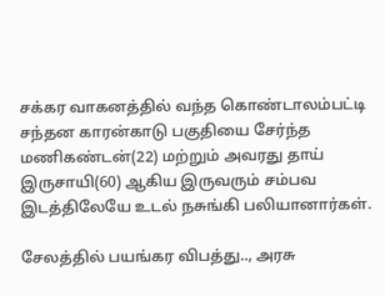சக்கர வாகனத்தில் வந்த கொண்டாலம்பட்டி சந்தன காரன்காடு பகுதியை சேர்ந்த மணிகண்டன்(22) மற்றும் அவரது தாய் இருசாயி(60) ஆகிய இருவரும் சம்பவ இடத்திலேயே உடல் நசுங்கி பலியானார்கள்.

சேலத்தில் பயங்கர விபத்து.., அரசு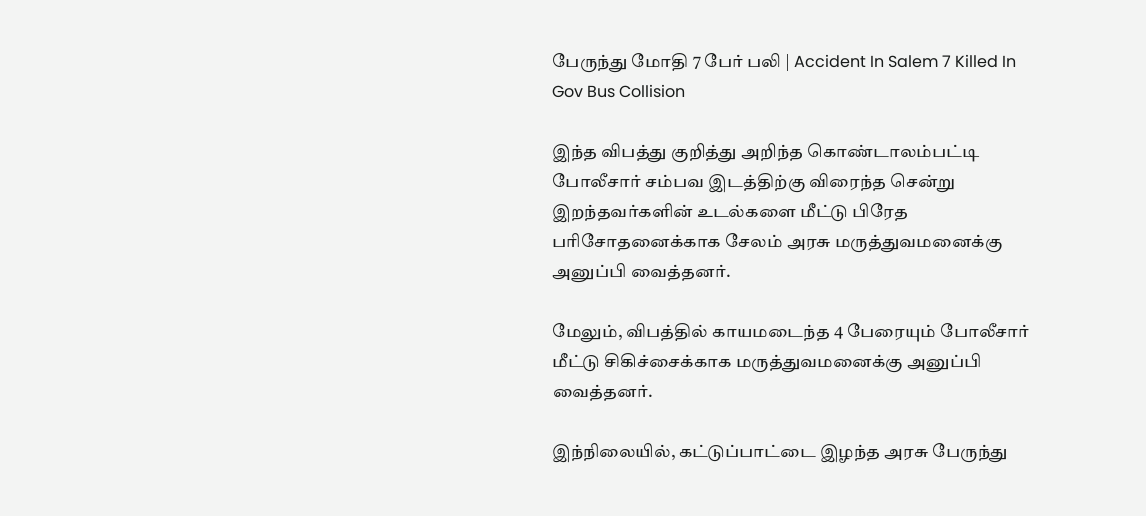பேருந்து மோதி 7 பேர் பலி | Accident In Salem 7 Killed In Gov Bus Collision

இந்த விபத்து குறித்து அறிந்த கொண்டாலம்பட்டி போலீசார் சம்பவ இடத்திற்கு விரைந்த சென்று இறந்தவர்களின் உடல்களை மீட்டு பிரேத பரிசோதனைக்காக சேலம் அரசு மருத்துவமனைக்கு அனுப்பி வைத்தனர்.

மேலும், விபத்தில் காயமடைந்த 4 பேரையும் போலீசார் மீட்டு சிகிச்சைக்காக மருத்துவமனைக்கு அனுப்பி வைத்தனர்.

இந்நிலையில், கட்டுப்பாட்டை இழந்த அரசு பேருந்து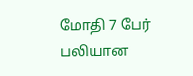மோதி 7 பேர் பலியான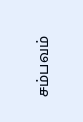சம்பவம்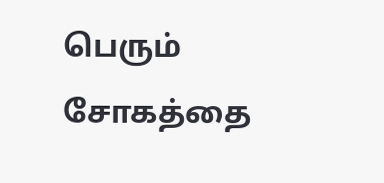பெரும் சோகத்தை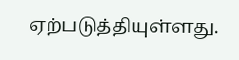ஏற்படுத்தியுள்ளது.